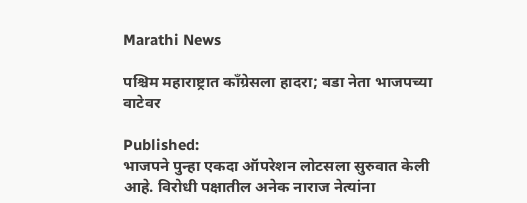Marathi News

पश्चिम महाराष्ट्रात काँग्रेसला हादरा; बडा नेता भाजपच्या वाटेवर

Published:
भाजपने पुन्हा एकदा ऑपरेशन लोटसला सुरुवात केली आहे. विरोधी पक्षातील अनेक नाराज नेत्यांना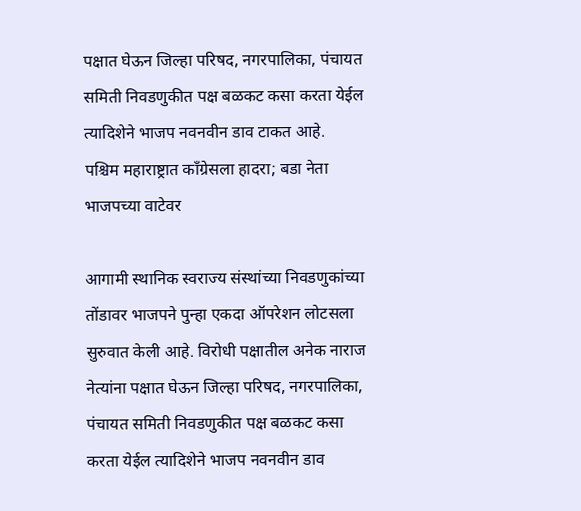पक्षात घेऊन जिल्हा परिषद, नगरपालिका, पंचायत समिती निवडणुकीत पक्ष बळकट कसा करता येईल त्यादिशेने भाजप नवनवीन डाव टाकत आहे.
पश्चिम महाराष्ट्रात काँग्रेसला हादरा; बडा नेता भाजपच्या वाटेवर

आगामी स्थानिक स्वराज्य संस्थांच्या निवडणुकांच्या तोंडावर भाजपने पुन्हा एकदा ऑपरेशन लोटसला सुरुवात केली आहे. विरोधी पक्षातील अनेक नाराज नेत्यांना पक्षात घेऊन जिल्हा परिषद, नगरपालिका, पंचायत समिती निवडणुकीत पक्ष बळकट कसा करता येईल त्यादिशेने भाजप नवनवीन डाव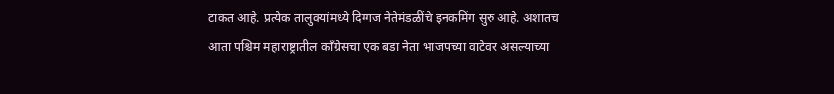टाकत आहे. प्रत्येक तालुक्यांमध्ये दिग्गज नेतेमंडळींचे इनकमिंग सुरु आहे. अशातच आता पश्चिम महाराष्ट्रातील काँग्रेसचा एक बडा नेता भाजपच्या वाटेवर असल्याच्या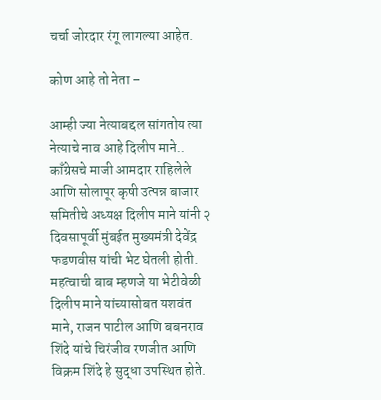चर्चा जोरदार रंगू लागल्या आहेत.

कोण आहे तो नेता –

आम्ही ज्या नेत्याबद्दल सांगतोय त्या नेत्याचे नाव आहे दिलीप माने.. काँग्रेसचे माजी आमदार राहिलेले आणि सोलापूर कृषी उत्पन्न बाजार समितीचे अध्यक्ष दिलीप माने यांनी २ दिवसापूर्वी मुंबईत मुख्यमंत्री देवेंद्र फडणवीस यांची भेट घेतली होती. महत्वाची बाब म्हणजे या भेटीवेळी दिलीप माने यांच्यासोबत यशवंत माने, राजन पाटील आणि बबनराव शिंदे यांचे चिरंजीव रणजीत आणि विक्रम शिंदे हे सुद्धा उपस्थित होते.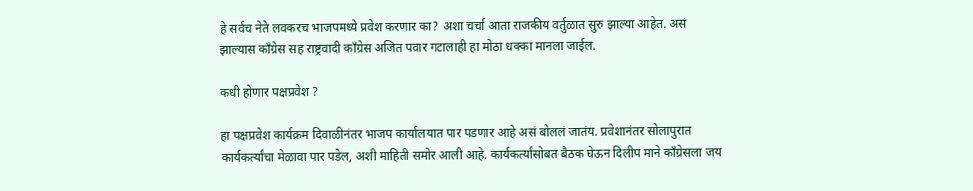हे सर्वच नेते लवकरच भाजपमध्ये प्रवेश करणार का? अशा चर्चा आता राजकीय वर्तुळात सुरु झाल्या आहेत. असं झाल्यास काँग्रेस सह राष्ट्रवादी काँग्रेस अजित पवार गटालाही हा मोठा धक्का मानला जाईल.

कधी होणार पक्षप्रवेश ?

हा पक्षप्रवेश कार्यक्रम दिवाळीनंतर भाजप कार्यालयात पार पडणार आहे असं बोललं जातंय. प्रवेशानंतर सोलापुरात कार्यकर्त्यांचा मेळावा पार पडेल, अशी माहिती समोर आली आहे. कार्यकर्त्यांसोबत बैठक घेऊन दिलीप माने काँग्रेसला जय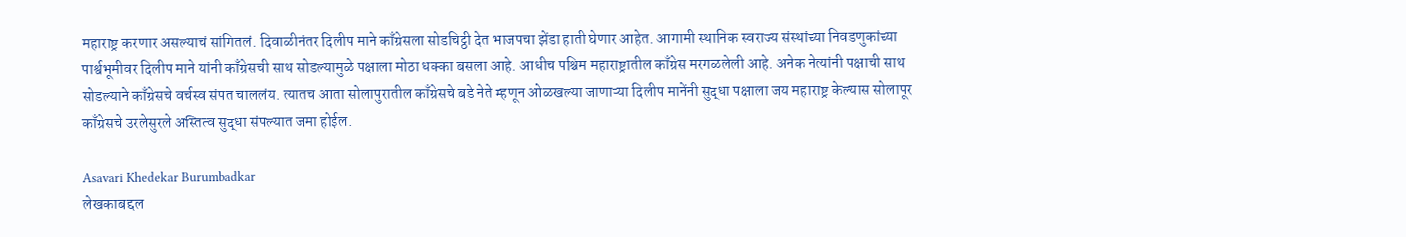महाराष्ट्र करणार असल्याचं सांगितलं. दिवाळीनंतर दिलीप माने काँग्रेसला सोडचिट्ठी देत भाजपचा झेंडा हाती घेणार आहेत. आगामी स्थानिक स्वराज्य संस्थांच्या निवडणुकांच्या पार्श्वभूमीवर दिलीप माने यांनी काँग्रेसची साथ सोडल्यामुळे पक्षाला मोठा धक्का बसला आहे. आधीच पश्चिम महाराष्ट्रातील काँग्रेस मरगळलेली आहे. अनेक नेत्यांनी पक्षाची साथ सोडल्याने काँग्रेसचे वर्चस्व संपत चाललंय. त्यातच आता सोलापुरातील काँग्रेसचे बडे नेते म्हणून ओळखल्या जाणाऱ्या दिलीप मानेंनी सुद्धा पक्षाला जय महाराष्ट्र केल्यास सोलापूर काँग्रेसचे उरलेसुरले अस्तित्व सुद्धा संपल्यात जमा होईल.

Asavari Khedekar Burumbadkar
लेखकाबद्दल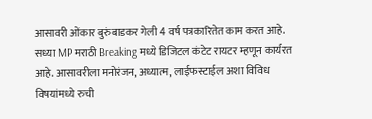आसावरी ओंकार बुरुंबाडकर गेली 4 वर्ष पत्रकारितेत काम करत आहे. सध्या MP मराठी Breaking मध्ये डिजिटल कंटेट रायटर म्हणून कार्यरत आहे. आसावरीला मनोरंजन, अध्यात्म, लाईफस्टाईल अशा विविध विषयांमध्ये रुची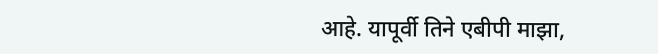आहे. यापूर्वी तिने एबीपी माझा,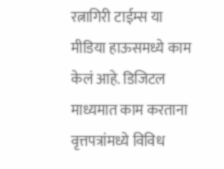रत्नागिरी टाईम्स या मीडिया हाऊसमध्ये काम केलं आहे. डिजिटल माध्यमात काम करताना वृत्तपत्रांमध्ये विविध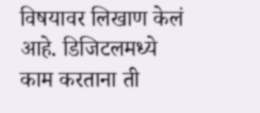विषयावर लिखाण केलं आहे. डिजिटलमध्ये काम करताना ती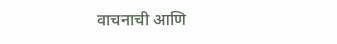वाचनाची आणि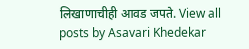लिखाणाचीही आवड जपते. View all posts by Asavari Khedekar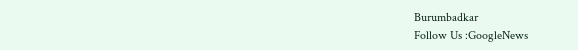Burumbadkar
Follow Us :GoogleNews